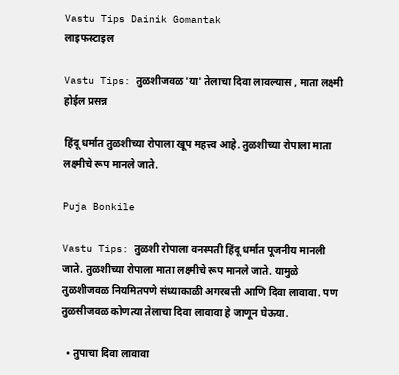Vastu Tips Dainik Gomantak
लाइफस्टाइल

Vastu Tips: तुळशीजवळ 'या' तेलाचा दिवा लावल्यास , माता लक्ष्मी होईल प्रसन्न

हिंदू धर्मात तुळशीच्या रोपाला खूप महत्त्व आहे. तुळशीच्या रोपाला माता लक्ष्मीचे रूप मानले जाते.

Puja Bonkile

Vastu Tips: तुळशी रोपाला वनस्पती हिंदू धर्मात पूजनीय मानली जाते. तुळशीच्या रोपाला माता लक्ष्मीचे रूप मानले जाते. यामुळे तुळशीजवळ नियमितपणे संध्याकाळी अगरबत्ती आणि दिवा लावावा. पण तुळसीजवळ कोणत्या तेलाचा दिवा लावावा हे जाणून घेऊया.

  • तुपाचा दिवा लावावा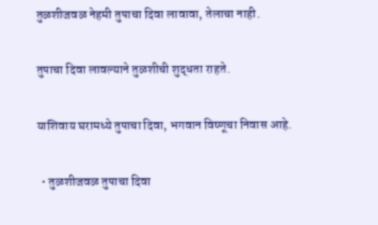तुळशीजवळ नेहमी तुपाचा दिवा लावावा, तेलाचा नाही.

तुपाचा दिवा लावल्याने तुळशीची शुद्धता राहते.

याशिवाय घरामध्ये तुपाचा दिवा, भगवान विष्णूचा निवास आहे.

  • तुळशीजवळ तुपाचा दिवा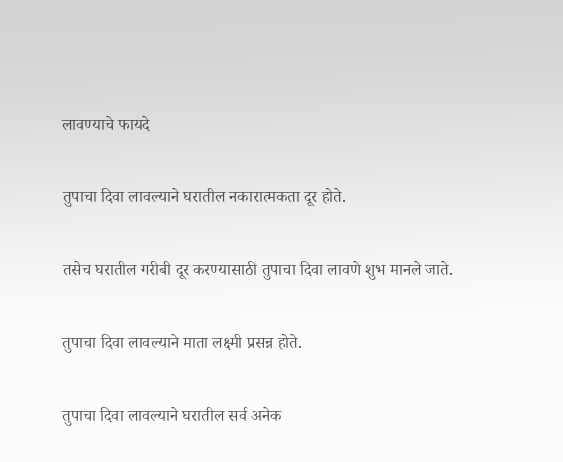लावण्याचे फायदे

तुपाचा दिवा लावल्याने घरातील नकारात्मकता दूर होते.

तसेच घरातील गरीबी दूर करण्यासाठी तुपाचा दिवा लावणे शुभ मानले जाते.

तुपाचा दिवा लावल्याने माता लक्ष्मी प्रसन्न होते.

तुपाचा दिवा लावल्याने घरातील सर्व अनेक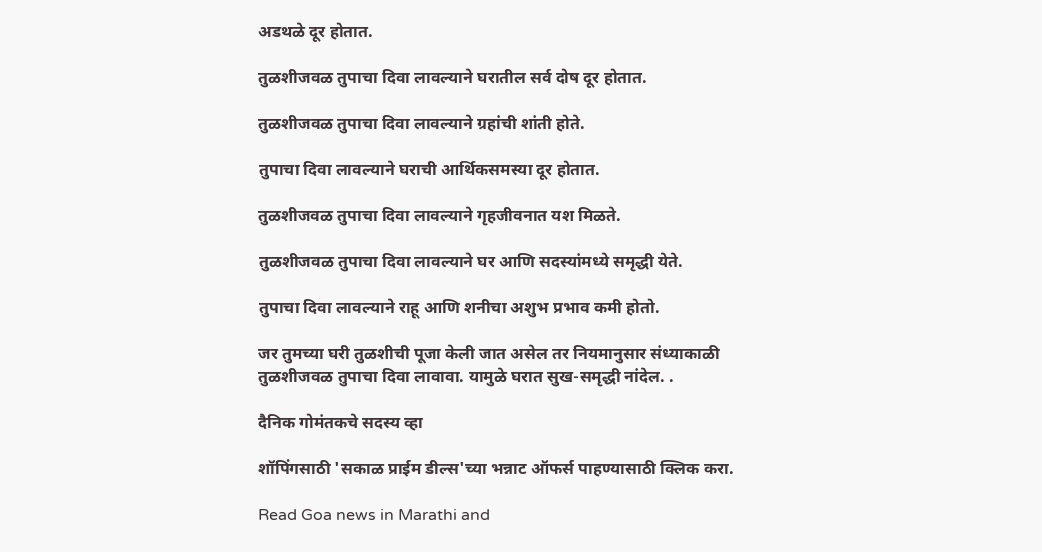अडथळे दूर होतात.

तुळशीजवळ तुपाचा दिवा लावल्याने घरातील सर्व दोष दूर होतात.

तुळशीजवळ तुपाचा दिवा लावल्याने ग्रहांची शांती होते.

तुपाचा दिवा लावल्याने घराची आर्थिकसमस्या दूर होतात.

तुळशीजवळ तुपाचा दिवा लावल्याने गृहजीवनात यश मिळते.

तुळशीजवळ तुपाचा दिवा लावल्याने घर आणि सदस्यांमध्ये समृद्धी येते.

तुपाचा दिवा लावल्याने राहू आणि शनीचा अशुभ प्रभाव कमी होतो.

जर तुमच्या घरी तुळशीची पूजा केली जात असेल तर नियमानुसार संध्याकाळी तुळशीजवळ तुपाचा दिवा लावावा. यामुळे घरात सुख-समृद्धी नांदेल. .

दैनिक गोमंतकचे सदस्य व्हा

शॉपिंगसाठी 'सकाळ प्राईम डील्स'च्या भन्नाट ऑफर्स पाहण्यासाठी क्लिक करा.

Read Goa news in Marathi and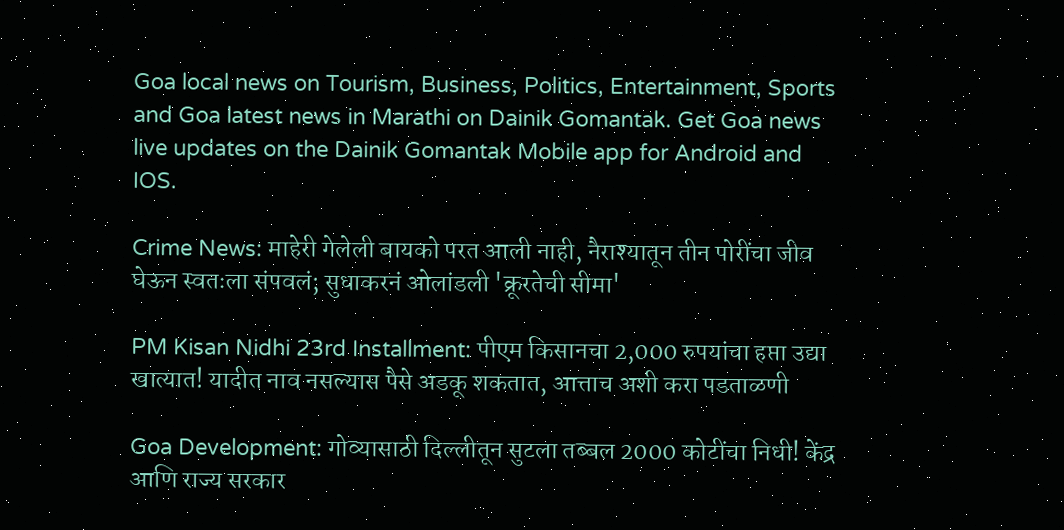Goa local news on Tourism, Business, Politics, Entertainment, Sports and Goa latest news in Marathi on Dainik Gomantak. Get Goa news live updates on the Dainik Gomantak Mobile app for Android and IOS.

Crime News: माहेरी गेलेली बायको परत आली नाही, नैराश्यातून तीन पोरींचा जीव घेऊन स्वतःला संपवलं; सुधाकरनं ओलांडली 'क्रूरतेची सीमा'

PM Kisan Nidhi 23rd Installment: पीएम किसानचा 2,000 रुपयांचा हप्ता उद्या खात्यात! यादीत नाव नसल्यास पैसे अडकू शकतात, आत्ताच अशी करा पडताळणी

Goa Development: गोव्यासाठी दिल्लीतून सुटला तब्बल 2000 कोटींचा निधी! केंद्र आणि राज्य सरकार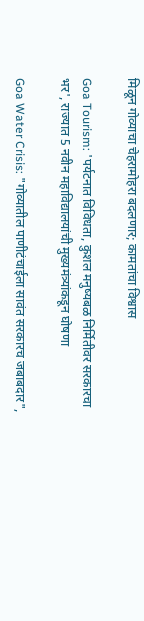मिळून गोव्याचा चेहरामोहरा बदलणार; कामतांचा विश्वास

Goa Tourism: 'पर्यटनात विविधता, कुशल मनुष्यबळ निर्मितीवर सरकारचा भर', राज्यात 5 नवीन महाविद्यालयांची मुख्यमंत्र्यांकडून घोषणा

Goa Water Crisis: "गोव्यातील पाणीटंचाईला सावंत सरकारच जबाबदार",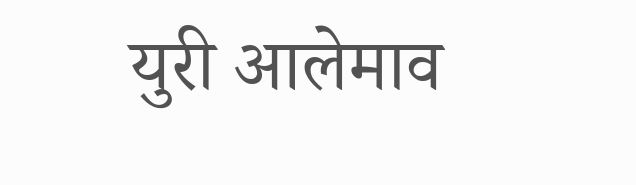युरी आलेमाव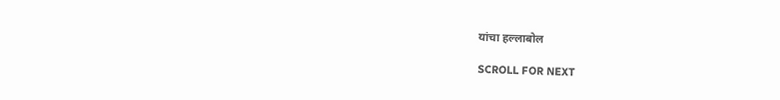यांचा हल्लाबोल

SCROLL FOR NEXT